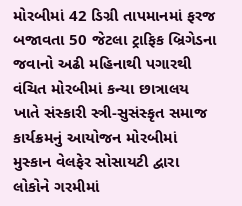મોરબીમાં 42 ડિગ્રી તાપમાનમાં ફરજ બજાવતા 50 જેટલા ટ્રાફિક બ્રિગેડના જવાનો અઢી મહિનાથી પગારથી વંચિત મોરબીમાં કન્યા છાત્રાલય ખાતે સંસ્કારી સ્ત્રી-સુસંસ્કૃત સમાજ કાર્યક્રમનું આયોજન મોરબીમાં મુસ્કાન વેલફેર સોસાયટી દ્વારા લોકોને ગરમીમાં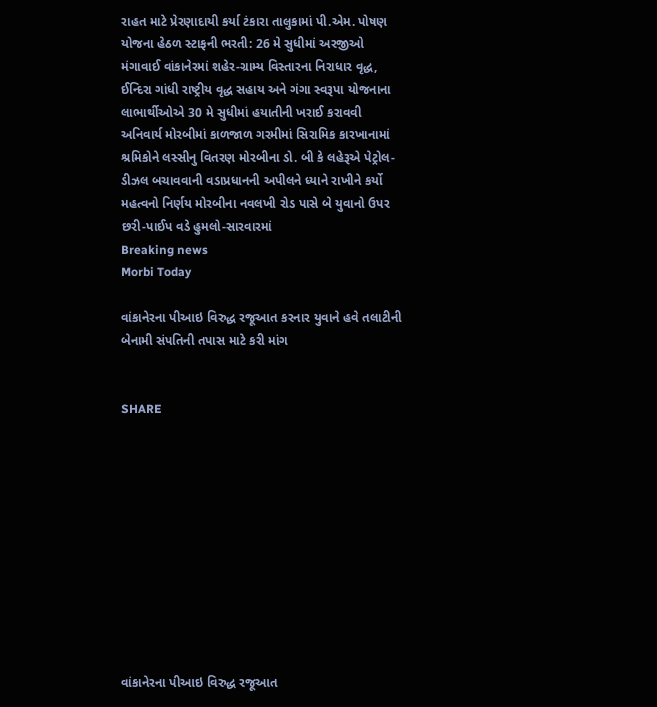રાહત માટે પ્રેરણાદાયી કર્યા ટંકારા તાલુકામાં પી.એમ. પોષણ યોજના હેઠળ સ્ટાફની ભરતી: 26 મે સુધીમાં અરજીઓ મંગાવાઈ વાંકાનેરમાં શહેર-ગ્રામ્ય વિસ્તારના નિરાધાર વૃદ્ધ, ઈન્દિરા ગાંધી રાષ્ટ્રીય વૃદ્ધ સહાય અને ગંગા સ્વરૂપા યોજનાના લાભાર્થીઓએ 30 મે સુધીમાં હયાતીની ખરાઈ કરાવવી અનિવાર્ય મોરબીમાં કાળજાળ ગરમીમાં સિરામિક કારખાનામાં શ્રમિકોને લસ્સીનુ વિતરણ મોરબીના ડો. બી કે લહેરૂએ પેટ્રોલ-ડીઝલ બચાવવાની વડાપ્રધાનની અપીલને ધ્યાને રાખીને કર્યો મહત્વનો નિર્ણય મોરબીના નવલખી રોડ પાસે બે યુવાનો ઉપર છરી-પાઈપ વડે હુમલો-સારવારમાં
Breaking news
Morbi Today

વાંકાનેરના પીઆઇ વિરુદ્ધ રજૂઆત કરનાર યુવાને હવે તલાટીની બેનામી સંપતિની તપાસ માટે કરી માંગ


SHARE











વાંકાનેરના પીઆઇ વિરુદ્ધ રજૂઆત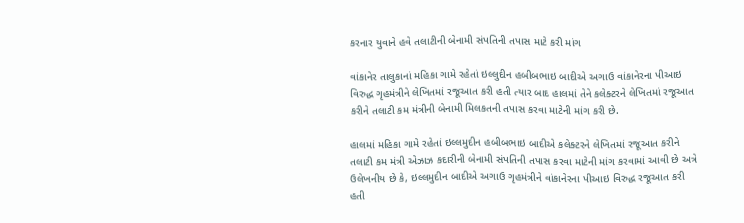કરનાર યુવાને હવે તલાટીની બેનામી સંપતિની તપાસ માટે કરી માંગ

વાંકાનેર તાલુકાનાં મહિકા ગામે રહેતાં ઇલ્લુદીન હબીબભાઇ બાદીએ અગાઉ વાંકાનેરના પીઆઇ વિરુદ્ધ ગૃહમંત્રીને લેખિતમાં રજૂઆત કરી હતી ત્યાર બાદ હાલમાં તેને કલેક્ટરને લેખિતમાં રજૂઆત કરીને તલાટી કમ મંત્રીની બેનામી મિલકતની તપાસ કરવા માટેની માંગ કરી છે.

હાલમાં મહિકા ગામે રહેતાં ઇલ્લમુદીન હબીબભાઇ બાદીએ કલેક્ટરને લેખિતમાં રજૂઆત કરીને તલાટી કમ મંત્રી એઝાઝ કદારીની બેનામી સંપતિની તપાસ કરવા માટેની માંગ કરવામાં આવી છે અત્રે ઉલેખનીય છે કે, ઇલ્લમુદીન બાદીએ અગાઉ ગૃહમંત્રીને વાંકાનેરના પીઆઇ વિરુદ્ધ રજૂઆત કરી હતી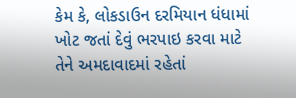કેમ કે, લોકડાઉન દરમિયાન ધંધામાં ખોટ જતાં દેવું ભરપાઇ કરવા માટે તેને અમદાવાદમાં રહેતાં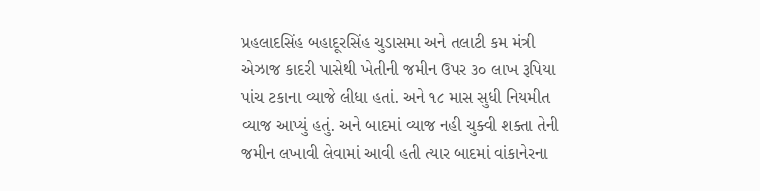પ્રહલાદસિંહ બહાદૂરસિંહ ચુડાસમા અને તલાટી કમ મંત્રી એઝાજ કાદરી પાસેથી ખેતીની જમીન ઉપર ૩૦ લાખ રૂપિયા પાંચ ટકાના વ્યાજે લીધા હતાં. અને ૧૮ માસ સુધી નિયમીત વ્યાજ આપ્યું હતું. અને બાદમાં વ્યાજ નહી ચુક્વી શક્તા તેની જમીન લખાવી લેવામાં આવી હતી ત્યાર બાદમાં વાંકાનેરના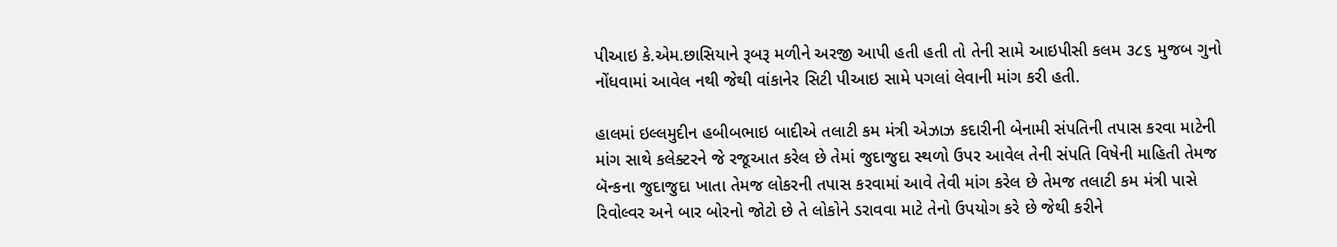પીઆઇ કે.એમ.છાસિયાને રૂબરૂ મળીને અરજી આપી હતી હતી તો તેની સામે આઇપીસી કલમ ૩૮૬ મુજબ ગુનો નોંધવામાં આવેલ નથી જેથી વાંકાનેર સિટી પીઆઇ સામે પગલાં લેવાની માંગ કરી હતી.

હાલમાં ઇલ્લમુદીન હબીબભાઇ બાદીએ તલાટી કમ મંત્રી એઝાઝ કદારીની બેનામી સંપતિની તપાસ કરવા માટેની માંગ સાથે કલેક્ટરને જે રજૂઆત કરેલ છે તેમાં જુદાજુદા સ્થળો ઉપર આવેલ તેની સંપતિ વિષેની માહિતી તેમજ બૅન્કના જુદાજુદા ખાતા તેમજ લોકરની તપાસ કરવામાં આવે તેવી માંગ કરેલ છે તેમજ તલાટી કમ મંત્રી પાસે રિવોલ્વર અને બાર બોરનો જોટો છે તે લોકોને ડરાવવા માટે તેનો ઉપયોગ કરે છે જેથી કરીને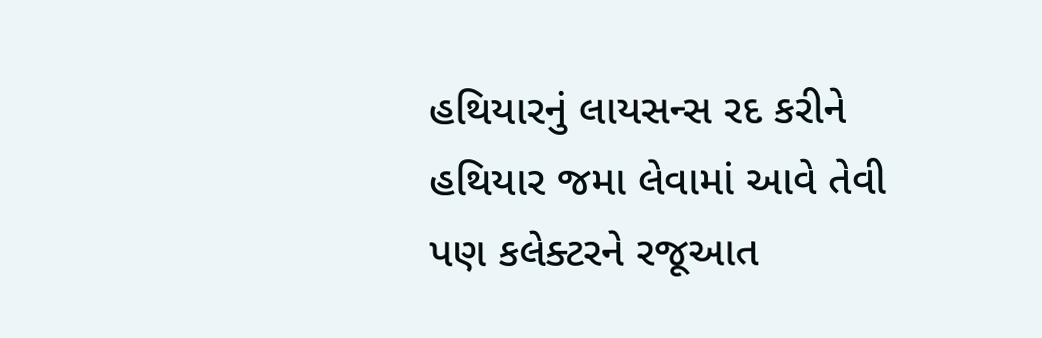હથિયારનું લાયસન્સ રદ કરીને હથિયાર જમા લેવામાં આવે તેવી પણ કલેક્ટરને રજૂઆત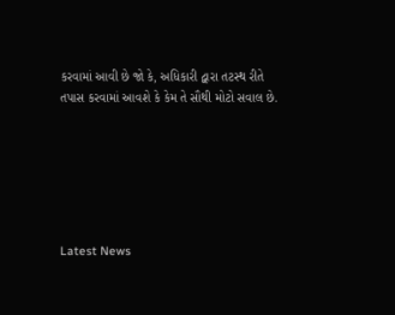કરવામાં આવી છે જો કે, અધિકારી દ્વારા તટસ્થ રીતે તપાસ કરવામાં આવશે કે કેમ તે સૌથી મોટો સવાલ છે.






Latest News